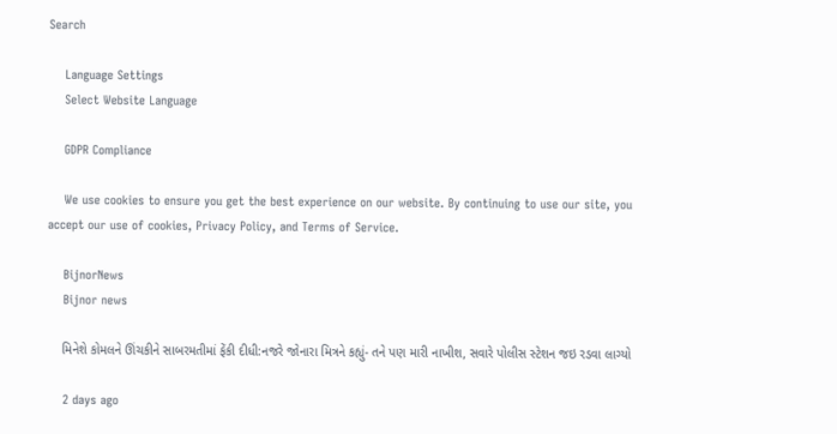Search

    Language Settings
    Select Website Language

    GDPR Compliance

    We use cookies to ensure you get the best experience on our website. By continuing to use our site, you accept our use of cookies, Privacy Policy, and Terms of Service.

    BijnorNews
    Bijnor news

    મિનેશે કોમલને ઊંચકીને સાબરમતીમાં ફેંકી દીધી:નજરે જોનારા મિત્રને કહ્યું- તને પણ મારી નાખીશ, સવારે પોલીસ સ્ટેશન જઇ રડવા લાગ્યો

    2 days ago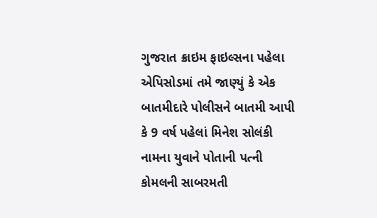ગુજરાત ક્રાઇમ ફાઇલ્સના પહેલા એપિસોડમાં તમે જાણ્યું કે એક બાતમીદારે પોલીસને બાતમી આપી કે 9 વર્ષ પહેલાં મિનેશ સોલંકી નામના યુવાને પોતાની પત્ની કોમલની સાબરમતી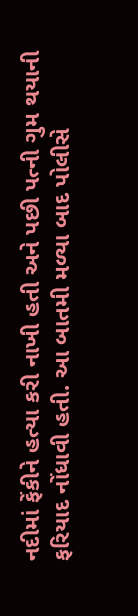નદીમાં ફેંકીને હત્યા કરી નાખી હતી અને પછી પત્ની ગુમ થયાની ફરિયાદ નોંધાવી હતી. આ બાતમી મળ્યા બાદ પોલીસે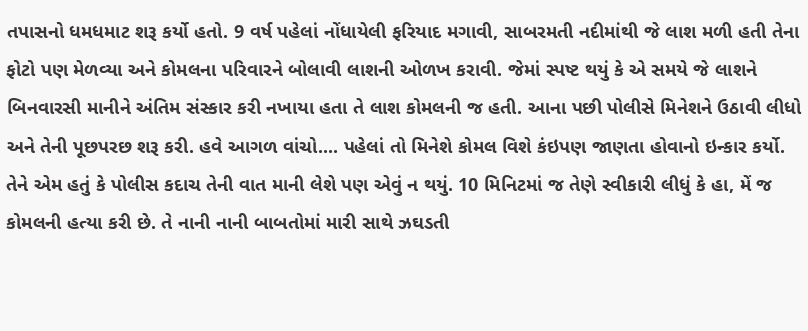તપાસનો ધમધમાટ શરૂ કર્યો હતો. 9 વર્ષ પહેલાં નોંધાયેલી ફરિયાદ મગાવી, સાબરમતી નદીમાંથી જે લાશ મળી હતી તેના ફોટો પણ મેળવ્યા અને કોમલના પરિવારને બોલાવી લાશની ઓળખ કરાવી. જેમાં સ્પષ્ટ થયું કે એ સમયે જે લાશને બિનવારસી માનીને અંતિમ સંસ્કાર કરી નખાયા હતા તે લાશ કોમલની જ હતી. આના પછી પોલીસે મિનેશને ઉઠાવી લીધો અને તેની પૂછપરછ શરૂ કરી. હવે આગળ વાંચો.... પહેલાં તો મિનેશે કોમલ વિશે કંઇપણ જાણતા હોવાનો ઇન્કાર કર્યો. તેને એમ હતું કે પોલીસ કદાચ તેની વાત માની લેશે પણ એવું ન થયું. 10 મિનિટમાં જ તેણે સ્વીકારી લીધું કે હા, મેં જ કોમલની હત્યા કરી છે. તે નાની નાની બાબતોમાં મારી સાથે ઝઘડતી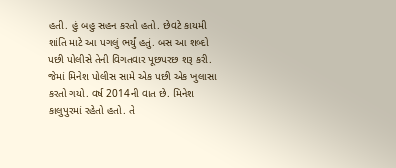હતી. હું બહુ સહન કરતો હતો. છેવટે કાયમી શાંતિ માટે આ પગલું ભર્યું હતું. બસ આ શબ્દો પછી પોલીસે તેની વિગતવાર પૂછપરછ શરૂ કરી. જેમાં મિનેશ પોલીસ સામે એક પછી એક ખુલાસા કરતો ગયો. વર્ષ 2014ની વાત છે. મિનેશ કાલુપુરમાં રહેતો હતો. તે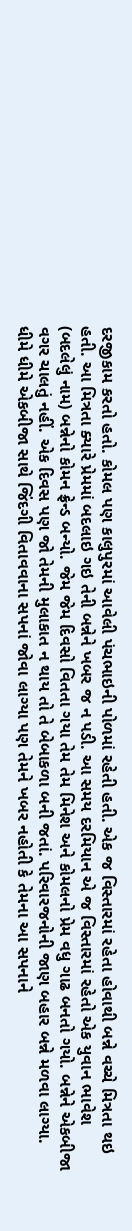દરજીકામ કરતો હતો. કોમલ પણ કાલુપુરમાં આવેલી પંચભાઇની પોળમાં રહેતી હતી. એક જ વિસ્તારમાં રહેતા હોવાથી બન્ને વચ્ચે મિત્રતા થઇ હતી. આ મિત્રતા ક્યારે પ્રેમમાં બદલાઇ ગઇ તેની બન્નેને ખબર જ ન પડી. આ સમય દરમિયાન એ જ વિસ્તારમાં રહેતો એક યુવાન ભાવેશ (બદલેલું નામ) બન્નેનો કોમન ફ્રેન્ડ બન્યો. જેમ જેમ દિવસો વિતતા ગયા તેમ તેમ મિનેશ અને કોમલનો પ્રેમ વધુ ગાઢ બનતો ગયો. બન્નેને એકબીજા વગર ચાલતું નહીં. એક દિવસ પણ જો તેમની મુલાકાત ન થાય તો તે બેબાકળા બની જતાં. પરિવારજનોની જાણ બહાર બન્ને મળવા લાગ્યા. ધીમે ધીમે એકબીજા સાથે જિંદગી વિતાવવાના સપનાં જોવા લાગ્યા પણ તેમને ખબર નહોતી કે તેમના આ સપનાને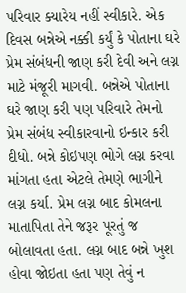પરિવાર ક્યારેય નહીં સ્વીકારે. એક દિવસ બન્નેએ નક્કી કર્યું કે પોતાના ઘરે પ્રેમ સંબંધની જાણ કરી દેવી અને લગ્ન માટે મંજૂરી માગવી. બન્નેએ પોતાના ઘરે જાણ કરી પણ પરિવારે તેમનો પ્રેમ સંબંધ સ્વીકારવાનો ઇન્કાર કરી દીધો. બન્ને કોઇપણ ભોગે લગ્ન કરવા માંગતા હતા એટલે તેમણે ભાગીને લગ્ન કર્યા. પ્રેમ લગ્ન બાદ કોમલના માતાપિતા તેને જરૂર પૂરતું જ બોલાવતા હતા. લગ્ન બાદ બન્ને ખુશ હોવા જોઇતા હતા પણ તેવું ન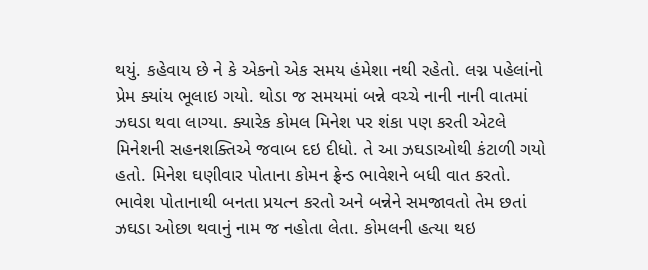થયું. કહેવાય છે ને કે એકનો એક સમય હંમેશા નથી રહેતો. લગ્ન પહેલાંનો પ્રેમ ક્યાંય ભૂલાઇ ગયો. થોડા જ સમયમાં બન્ને વચ્ચે નાની નાની વાતમાં ઝઘડા થવા લાગ્યા. ક્યારેક કોમલ મિનેશ પર શંકા પણ કરતી એટલે મિનેશની સહનશક્તિએ જવાબ દઇ દીધો. તે આ ઝઘડાઓથી કંટાળી ગયો હતો. મિનેશ ઘણીવાર પોતાના કોમન ફ્રેન્ડ ભાવેશને બધી વાત કરતો. ભાવેશ પોતાનાથી બનતા પ્રયત્ન કરતો અને બન્નેને સમજાવતો તેમ છતાં ઝઘડા ઓછા થવાનું નામ જ નહોતા લેતા. કોમલની હત્યા થઇ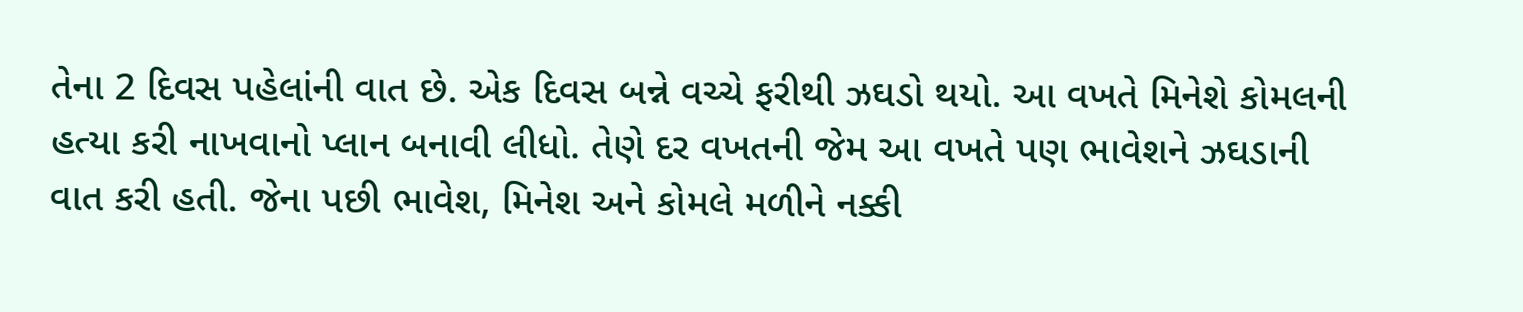તેના 2 દિવસ પહેલાંની વાત છે. એક દિવસ બન્ને વચ્ચે ફરીથી ઝઘડો થયો. આ વખતે મિનેશે કોમલની હત્યા કરી નાખવાનો પ્લાન બનાવી લીધો. તેણે દર વખતની જેમ આ વખતે પણ ભાવેશને ઝઘડાની વાત કરી હતી. જેના પછી ભાવેશ, મિનેશ અને કોમલે મળીને નક્કી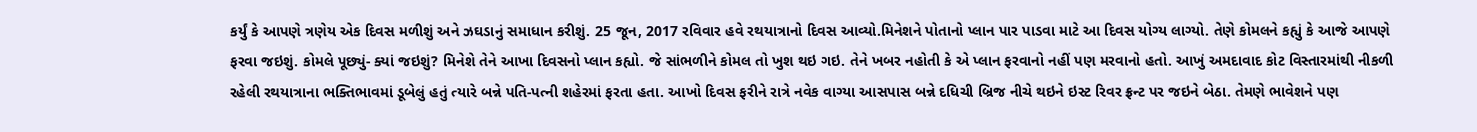કર્યું કે આપણે ત્રણેય એક દિવસ મળીશું અને ઝઘડાનું સમાધાન કરીશું. 25 જૂન, 2017 રવિવાર હવે રથયાત્રાનો દિવસ આવ્યો.મિનેશને પોતાનો પ્લાન પાર પાડવા માટે આ દિવસ યોગ્ય લાગ્યો. તેણે કોમલને કહ્યું કે આજે આપણે ફરવા જઇશું. કોમલે પૂછ્યું- ક્યાં જઇશું? મિનેશે તેને આખા દિવસનો પ્લાન કહ્યો. જે સાંભળીને કોમલ તો ખુશ થઇ ગઇ. તેને ખબર નહોતી કે એ પ્લાન ફરવાનો નહીં પણ મરવાનો હતો. આખું અમદાવાદ કોટ વિસ્તારમાંથી નીકળી રહેલી રથયાત્રાના ભક્તિભાવમાં ડૂબેલું હતું ત્યારે બન્ને પતિ-પત્ની શહેરમાં ફરતા હતા. આખો દિવસ ફરીને રાત્રે નવેક વાગ્યા આસપાસ બન્ને દધિચી બ્રિજ નીચે થઇને ઇસ્ટ રિવર ફ્રન્ટ પર જઇને બેઠા. તેમણે ભાવેશને પણ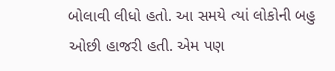બોલાવી લીધો હતો. આ સમયે ત્યાં લોકોની બહુ ઓછી હાજરી હતી. એમ પણ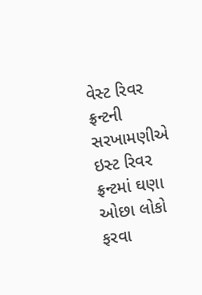વેસ્ટ રિવર ફ્રન્ટની સરખામણીએ ઇસ્ટ રિવર ફ્રન્ટમાં ઘણા ઓછા લોકો ફરવા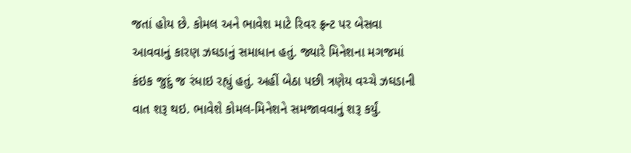જતાં હોય છે. કોમલ અને ભાવેશ માટે રિવર ફ્રન્ટ પર બેસવા આવવાનું કારણ ઝઘડાનું સમાધાન હતું. જ્યારે મિનેશના મગજમાં કંઇક જુદું જ રંધાઇ રહ્યું હતું. અહીં બેઠા પછી ત્રણેય વચ્ચે ઝઘડાની વાત શરૂ થઇ. ભાવેશે કોમલ-મિનેશને સમજાવવાનું શરૂ કર્યું.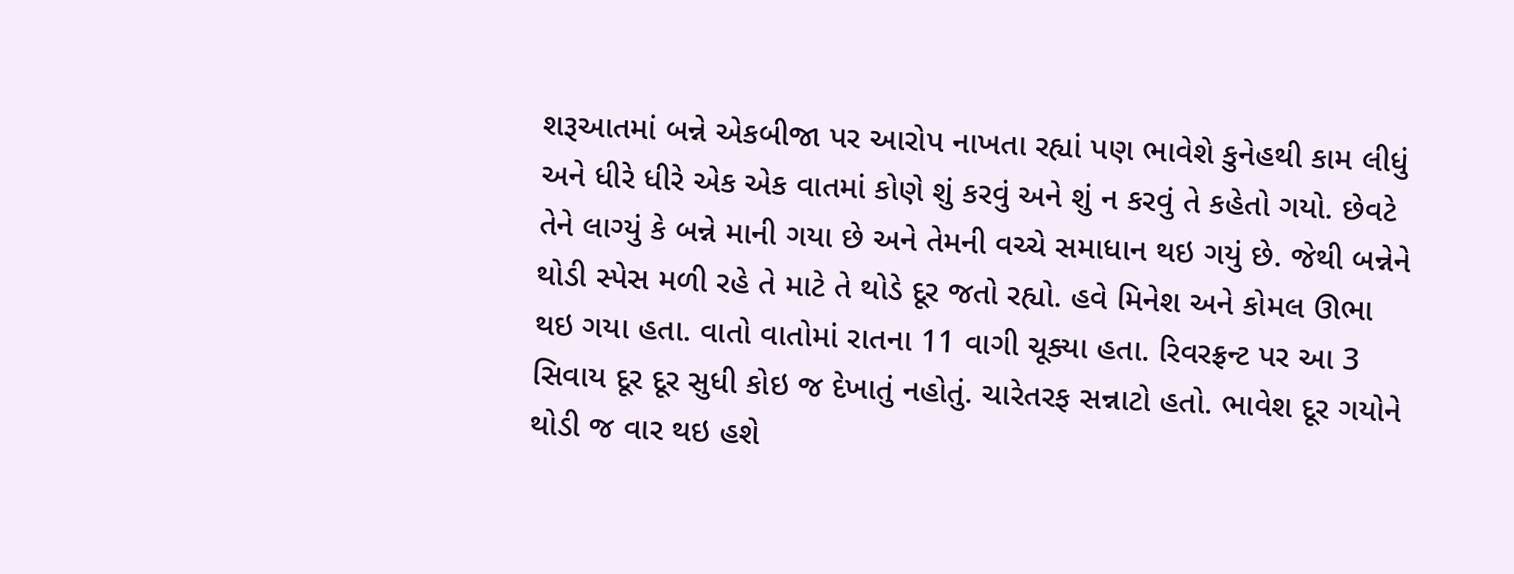શરૂઆતમાં બન્ને એકબીજા પર આરોપ નાખતા રહ્યાં પણ ભાવેશે કુનેહથી કામ લીધું અને ધીરે ધીરે એક એક વાતમાં કોણે શું કરવું અને શું ન કરવું તે કહેતો ગયો. છેવટે તેને લાગ્યું કે બન્ને માની ગયા છે અને તેમની વચ્ચે સમાધાન થઇ ગયું છે. જેથી બન્નેને થોડી સ્પેસ મળી રહે તે માટે તે થોડે દૂર જતો રહ્યો. હવે મિનેશ અને કોમલ ઊભા થઇ ગયા હતા. વાતો વાતોમાં રાતના 11 વાગી ચૂક્યા હતા. રિવરફ્રન્ટ પર આ 3 સિવાય દૂર દૂર સુધી કોઇ જ દેખાતું નહોતું. ચારેતરફ સન્નાટો હતો. ભાવેશ દૂર ગયોને થોડી જ વાર થઇ હશે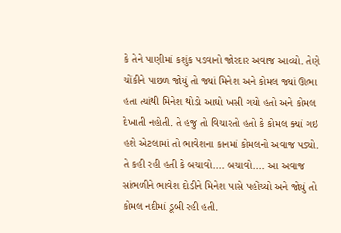કે તેને પાણીમાં કશુંક પડવાનો જોરદાર અવાજ આવ્યો. તેણે ચોંકીને પાછળ જોયું તો જ્યાં મિનેશ અને કોમલ જ્યાં ઊભા હતા ત્યાંથી મિનેશ થોડો આઘો ખસી ગયો હતો અને કોમલ દેખાતી નહોતી. તે હજુ તો વિચારતો હતો કે કોમલ ક્યાં ગઇ હશે એટલામાં તો ભાવેશના કાનમાં કોમલનો અવાજ પડ્યો. તે કહી રહી હતી કે બચાવો.... બચાવો.... આ અવાજ સાંભળીને ભાવેશ દોડીને મિનેશ પાસે પહોંચ્યો અને જોયું તો કોમલ નદીમાં ડૂબી રહી હતી.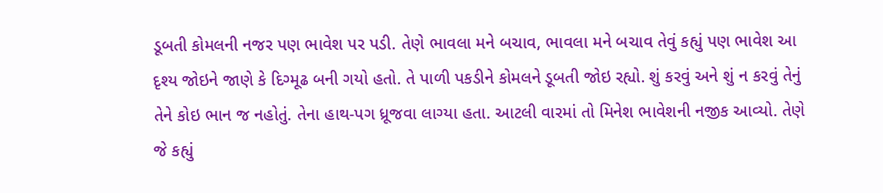ડૂબતી કોમલની નજર પણ ભાવેશ પર પડી. તેણે ભાવલા મને બચાવ, ભાવલા મને બચાવ તેવું કહ્યું પણ ભાવેશ આ દૃશ્ય જોઇને જાણે કે દિગ્મૂઢ બની ગયો હતો. તે પાળી પકડીને કોમલને ડૂબતી જોઇ રહ્યો. શું કરવું અને શું ન કરવું તેનું તેને કોઇ ભાન જ નહોતું. તેના હાથ-પગ ધ્રૂજવા લાગ્યા હતા. આટલી વારમાં તો મિનેશ ભાવેશની નજીક આવ્યો. તેણે જે કહ્યું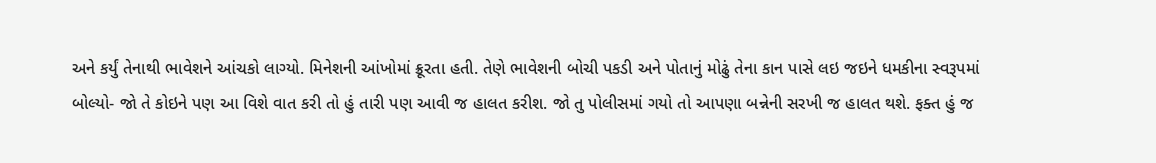અને કર્યું તેનાથી ભાવેશને આંચકો લાગ્યો. મિનેશની આંખોમાં ક્રૂરતા હતી. તેણે ભાવેશની બોચી પકડી અને પોતાનું મોઢું તેના કાન પાસે લઇ જઇને ધમકીના સ્વરૂપમાં બોલ્યો- જો તે કોઇને પણ આ વિશે વાત કરી તો હું તારી પણ આવી જ હાલત કરીશ. જો તુ પોલીસમાં ગયો તો આપણા બન્નેની સરખી જ હાલત થશે. ફક્ત હું જ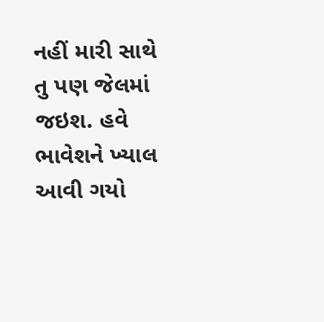નહીં મારી સાથે તુ પણ જેલમાં જઇશ. હવે ભાવેશને ખ્યાલ આવી ગયો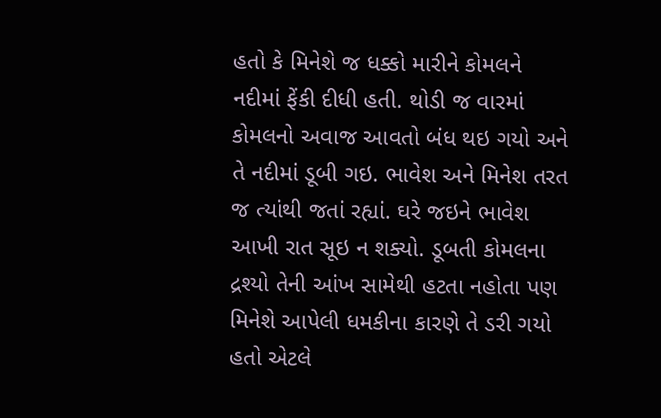હતો કે મિનેશે જ ધક્કો મારીને કોમલને નદીમાં ફેંકી દીધી હતી. થોડી જ વારમાં કોમલનો અવાજ આવતો બંધ થઇ ગયો અને તે નદીમાં ડૂબી ગઇ. ભાવેશ અને મિનેશ તરત જ ત્યાંથી જતાં રહ્યાં. ઘરે જઇને ભાવેશ આખી રાત સૂઇ ન શક્યો. ડૂબતી કોમલના દ્રશ્યો તેની આંખ સામેથી હટતા નહોતા પણ મિનેશે આપેલી ધમકીના કારણે તે ડરી ગયો હતો એટલે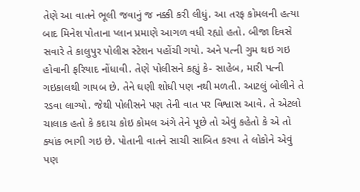તેણે આ વાતને ભૂલી જવાનું જ નક્કી કરી લીધું. આ તરફ કોમલની હત્યા બાદ મિનેશ પોતાના પ્લાન પ્રમાણે આગળ વધી રહ્યો હતો. બીજા દિવસે સવારે તે કાલુપુર પોલીસ સ્ટેશન પહોંચી ગયો. અને પત્ની ગુમ થઇ ગઇ હોવાની ફરિયાદ નોંધાવી. તેણે પોલીસને કહ્યું કે- સાહેબ, મારી પત્ની ગઇકાલથી ગાયબ છે. તેને ઘણી શોધી પણ નથી મળતી. આટલું બોલીને તે રડવા લાગ્યો. જેથી પોલીસને પણ તેની વાત પર વિશ્વાસ આવે. તે એટલો ચાલાક હતો કે કદાચ કોઇ કોમલ અંગે તેને પૂછે તો એવું કહેતો કે એ તો ક્યાંક ભાગી ગઇ છે. પોતાની વાતને સાચી સાબિત કરવા તે લોકોને એવું પણ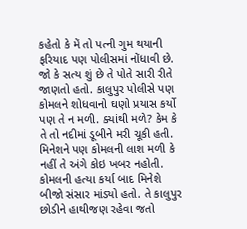કહેતો કે મેં તો પત્ની ગુમ થયાની ફરિયાદ પણ પોલીસમાં નોંધાવી છે. જો કે સત્ય શું છે તે પોતે સારી રીતે જાણતો હતો. કાલુપુર પોલીસે પણ કોમલને શોધવાનો ઘણો પ્રયાસ કર્યો પણ તે ન મળી. ક્યાંથી મળે? કેમ કે તે તો નદીમાં ડૂબીને મરી ચૂકી હતી. મિનેશને પણ કોમલની લાશ મળી કે નહીં તે અંગે કોઇ ખબર નહોતી. કોમલની હત્યા કર્યા બાદ મિનેશે બીજો સંસાર માંડ્યો હતો. તે કાલુપુર છોડીને હાથીજણ રહેવા જતો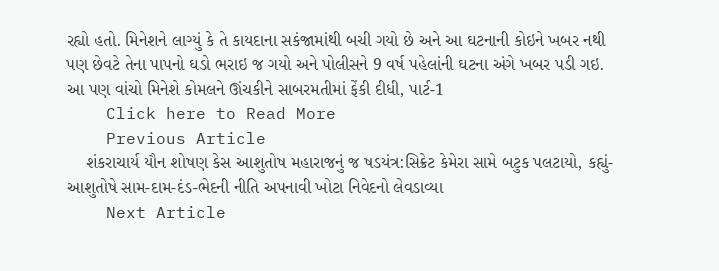રહ્યો હતો. મિનેશને લાગ્યું કે તે કાયદાના સકંજામાંથી બચી ગયો છે અને આ ઘટનાની કોઇને ખબર નથી પણ છેવટે તેના પાપનો ઘડો ભરાઇ જ ગયો અને પોલીસને 9 વર્ષ પહેલાંની ઘટના અંગે ખબર પડી ગઇ. આ પણ વાંચો મિનેશે કોમલને ઊંચકીને સાબરમતીમાં ફેંકી દીધી, પાર્ટ-1
    Click here to Read More
    Previous Article
    શંકરાચાર્ય યૌન શોષણ કેસ આશુતોષ મહારાજનું જ ષડયંત્ર:સિક્રેટ કેમેરા સામે બટુક પલટાયો, કહ્યું- આશુતોષે સામ-દામ-દંડ-ભેદની નીતિ અપનાવી ખોટા નિવેદનો લેવડાવ્યા
    Next Article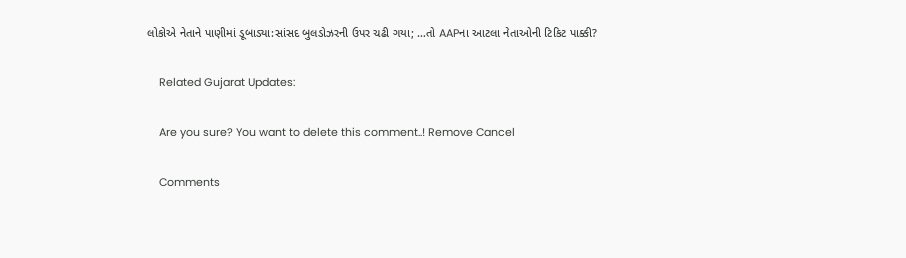લોકોએ નેતાને પાણીમાં ડૂબાડ્યા:સાંસદ બુલડોઝરની ઉપર ચઢી ગયા; …તો AAPના આટલા નેતાઓની ટિકિટ પાક્કી?

    Related Gujarat Updates:

    Are you sure? You want to delete this comment..! Remove Cancel

    Comments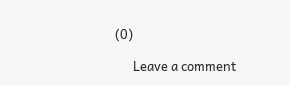(0)

      Leave a comment